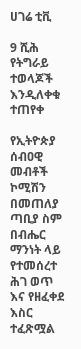ሀገሬ ቲቪ

9 ሺሕ የትግራይ ተወላጆች እንዲለቀቁ ተጠየቀ

የኢትዮጵያ ሰብዐዊ መብቶች ኮሚሽን በመጠለያ ጣቢያ ስም በብሔር ማንነት ላይ የተመሰረተ ሕገ ወጥ እና የዘፈቀደ እስር ተፈጽሟል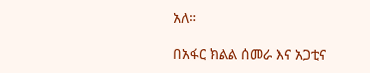አለ።

በአፋር ክልል ሰመራ እና አጋቲና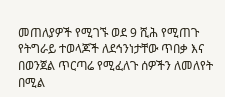መጠለያዎች የሚገኙ ወደ 9 ሺሕ የሚጠጉ የትግራይ ተወላጆች ለደኅንነታቸው ጥበቃ እና በወንጀል ጥርጣሬ የሚፈለጉ ሰዎችን ለመለየት በሚል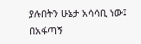ያሉበትን ሁኔታ አሳሳቢ ነው፤ በአፋጣኝ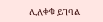ሊለቀቁ ይገባል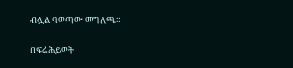ብሏል ባወጣው መግለጫ።

በፍሬሕይወት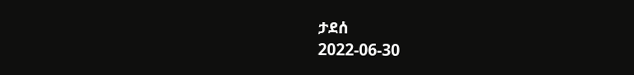ታደሰ
2022-06-30